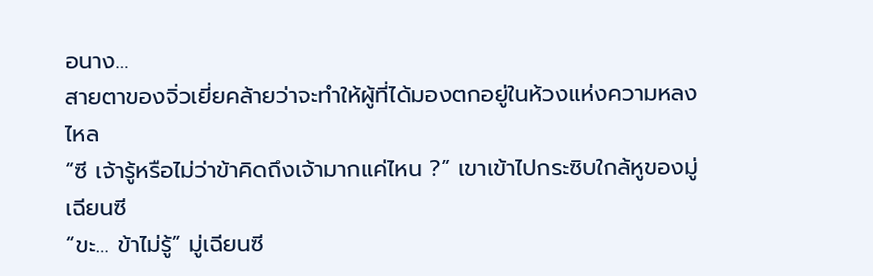อนาง…
สายตาของจิ่วเยี่ยคล้ายว่าจะทำให้ผู้ที่ได้มองตกอยู่ในห้วงแห่งความหลงไหล
“ซี เจ้ารู้หรือไม่ว่าข้าคิดถึงเจ้ามากแค่ไหน ?” เขาเข้าไปกระซิบใกล้หูของมู่เฉียนซี
“ขะ… ข้าไม่รู้” มู่เฉียนซี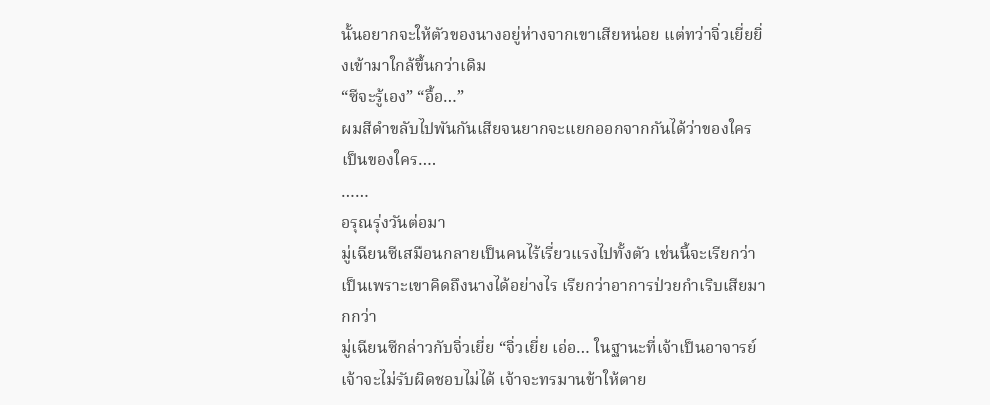นั้นอยากจะให้ตัวของนางอยู่ห่างจากเขาเสียหน่อย แต่ทว่าจิ่วเยี่ยยิ่งเข้ามาใกล้ขึ้นกว่าเดิม
“ซีจะรู้เอง” “อื้อ…”
ผมสีดำขลับไปพันกันเสียจนยากจะแยกออกจากกันได้ว่าของใครเป็นของใคร….
……
อรุณรุ่งวันต่อมา
มู่เฉียนซีเสมือนกลายเป็นคนไร้เรี่ยวแรงไปทั้งตัว เช่นนี้จะเรียกว่าเป็นเพราะเขาคิดถึงนางได้อย่างไร เรียกว่าอาการป่วยกำเริบเสียมากกว่า
มู่เฉียนซีกล่าวกับจิ่วเยี่ย “จิ่วเยี่ย เอ่อ… ในฐานะที่เจ้าเป็นอาจารย์ เจ้าจะไม่รับผิดชอบไม่ได้ เจ้าจะทรมานข้าให้ตาย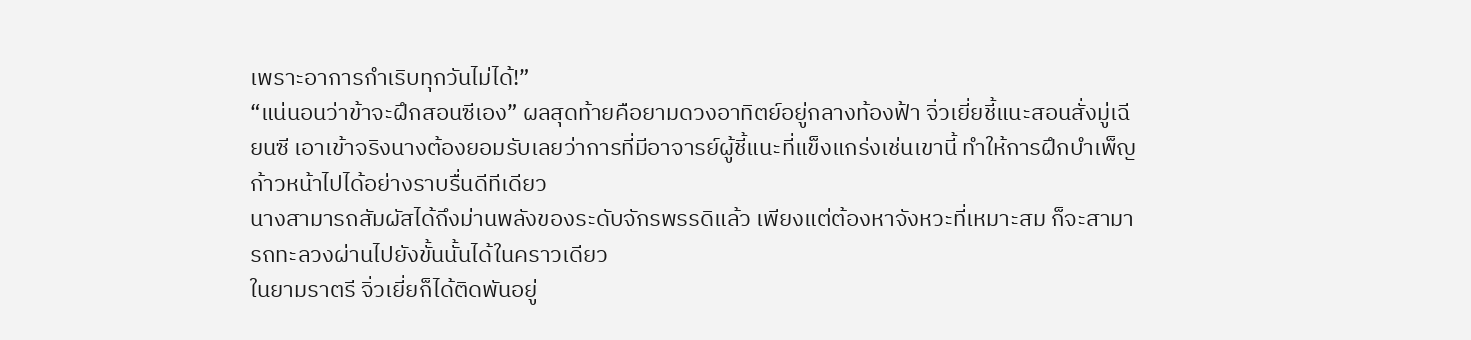เพราะอาการกำเริบทุกวันไม่ได้!”
“แน่นอนว่าข้าจะฝึกสอนซีเอง” ผลสุดท้ายคือยามดวงอาทิตย์อยู่กลางท้องฟ้า จิ่วเยี่ยชี้แนะสอนสั่งมู่เฉียนซี เอาเข้าจริงนางต้องยอมรับเลยว่าการที่มีอาจารย์ผู้ชี้แนะที่แข็งแกร่งเช่นเขานี้ ทำให้การฝึกบำเพ็ญก้าวหน้าไปได้อย่างราบรื่นดีทีเดียว
นางสามารถสัมผัสได้ถึงม่านพลังของระดับจักรพรรดิแล้ว เพียงแต่ต้องหาจังหวะที่เหมาะสม ก็จะสามารถทะลวงผ่านไปยังขั้นนั้นได้ในคราวเดียว
ในยามราตรี จิ่วเยี่ยก็ได้ติดพันอยู่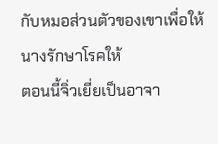กับหมอส่วนตัวของเขาเพื่อให้นางรักษาโรคให้
ตอนนี้จิ่วเยี่ยเป็นอาจา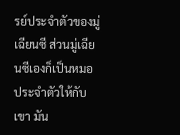รย์ประจำตัวของมู่เฉียนซี ส่วนมู่เฉียนซีเองก็เป็นหมอประจำตัวให้กับเขา มัน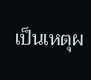เป็นเหตุผ